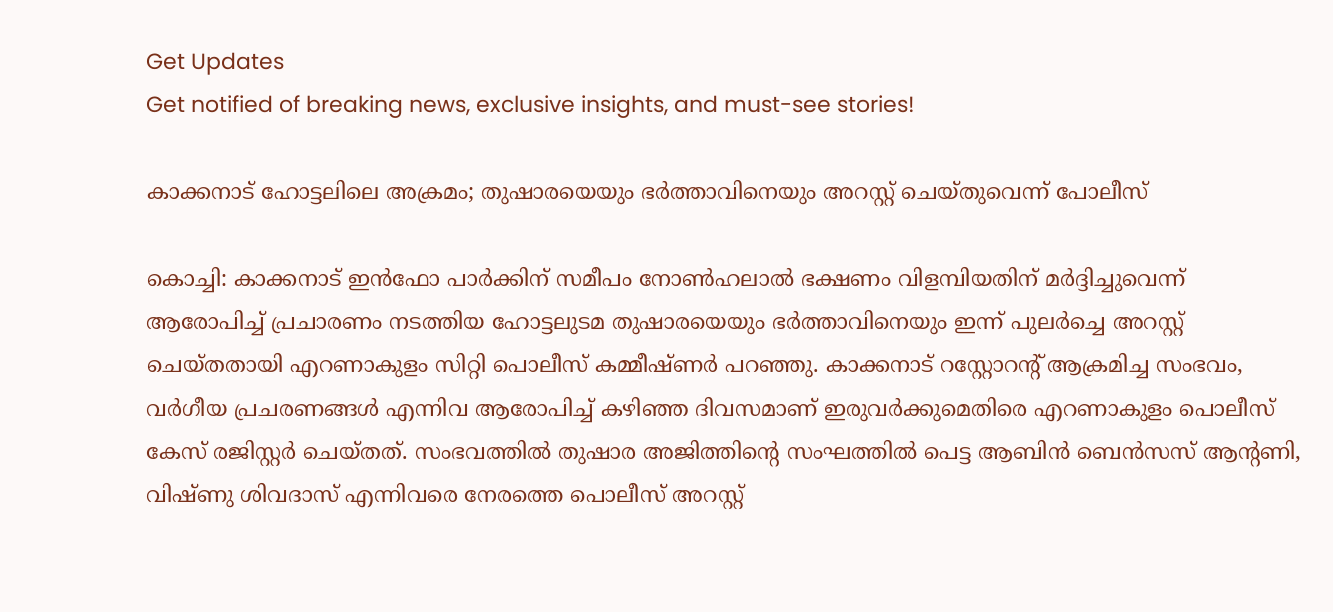Get Updates
Get notified of breaking news, exclusive insights, and must-see stories!

കാക്കനാട് ഹോട്ടലിലെ അക്രമം; തുഷാരയെയും ഭര്‍ത്താവിനെയും അറസ്റ്റ് ചെയ്തുവെന്ന് പോലീസ്

കൊച്ചി: കാക്കനാട് ഇന്‍ഫോ പാര്‍ക്കിന് സമീപം നോണ്‍ഹലാല്‍ ഭക്ഷണം വിളമ്പിയതിന് മര്‍ദ്ദിച്ചുവെന്ന് ആരോപിച്ച് പ്രചാരണം നടത്തിയ ഹോട്ടലുടമ തുഷാരയെയും ഭര്‍ത്താവിനെയും ഇന്ന് പുലര്‍ച്ചെ അറസ്റ്റ് ചെയ്തതായി എറണാകുളം സിറ്റി പൊലീസ് കമ്മീഷ്ണര്‍ പറഞ്ഞു. കാക്കനാട് റസ്റ്റോറന്റ് ആക്രമിച്ച സംഭവം, വര്‍ഗീയ പ്രചരണങ്ങള്‍ എന്നിവ ആരോപിച്ച് കഴിഞ്ഞ ദിവസമാണ് ഇരുവര്‍ക്കുമെതിരെ എറണാകുളം പൊലീസ് കേസ് രജിസ്റ്റര്‍ ചെയ്തത്. സംഭവത്തില്‍ തുഷാര അജിത്തിന്റെ സംഘത്തില്‍ പെട്ട ആബിന്‍ ബെന്‍സസ് ആന്റണി, വിഷ്ണു ശിവദാസ് എന്നിവരെ നേരത്തെ പൊലീസ് അറസ്റ്റ്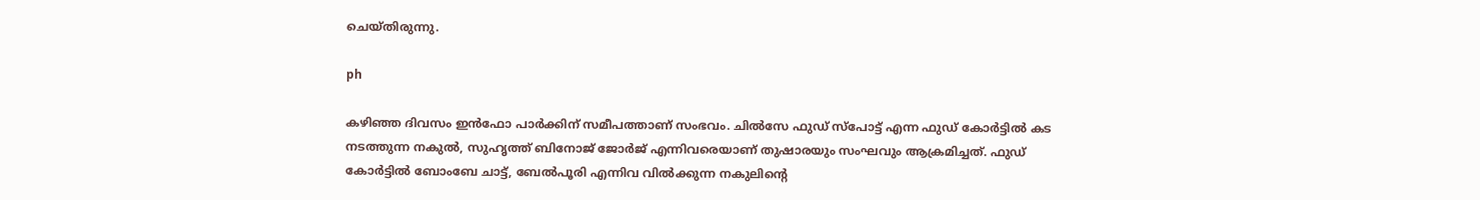ചെയ്തിരുന്നു.

ph

കഴിഞ്ഞ ദിവസം ഇന്‍ഫോ പാര്‍ക്കിന് സമീപത്താണ് സംഭവം. ചില്‍സേ ഫുഡ് സ്പോട്ട് എന്ന ഫുഡ് കോര്‍ട്ടില്‍ കട നടത്തുന്ന നകുല്‍, സുഹൃത്ത് ബിനോജ് ജോര്‍ജ് എന്നിവരെയാണ് തുഷാരയും സംഘവും ആക്രമിച്ചത്. ഫുഡ് കോര്‍ട്ടില്‍ ബോംബേ ചാട്ട്, ബേല്‍പൂരി എന്നിവ വില്‍ക്കുന്ന നകുലിന്റെ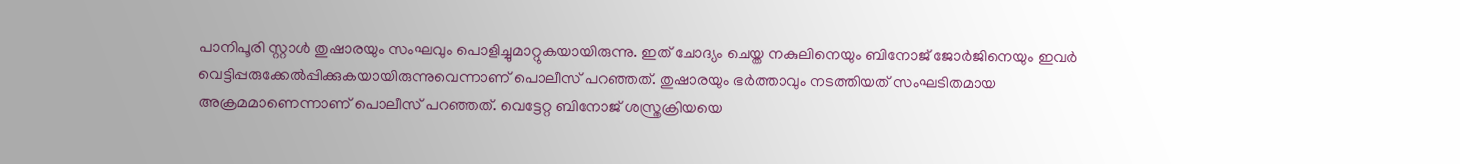പാനിപൂരി സ്റ്റാള്‍ തുഷാരയും സംഘവും പൊളിച്ചുമാറ്റുകയായിരുന്നു. ഇത് ചോദ്യം ചെയ്ത നകുലിനെയും ബിനോജ് ജോര്‍ജിനെയും ഇവര്‍ വെട്ടിപ്പരുക്കേല്‍പ്പിക്കുകയായിരുന്നുവെന്നാണ് പൊലീസ് പറഞ്ഞത്. തുഷാരയും ഭര്‍ത്താവും നടത്തിയത് സംഘടിതമായ അക്രമമാണെന്നാണ് പൊലീസ് പറഞ്ഞത്. വെട്ടേറ്റ ബിനോജ് ശസ്ത്രക്രിയയെ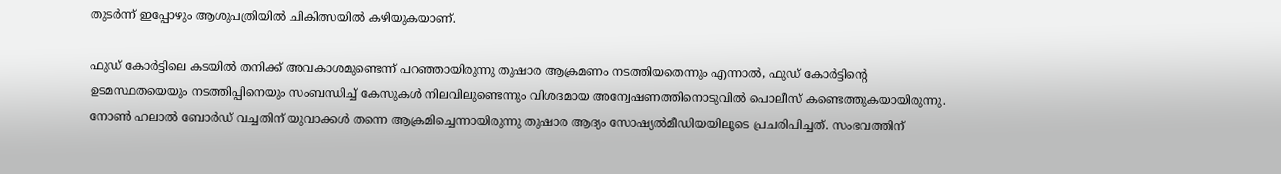തുടര്‍ന്ന് ഇപ്പോഴും ആശുപത്രിയില്‍ ചികിത്സയില്‍ കഴിയുകയാണ്.

ഫുഡ് കോര്‍ട്ടിലെ കടയില്‍ തനിക്ക് അവകാശമുണ്ടെന്ന് പറഞ്ഞായിരുന്നു തുഷാര ആക്രമണം നടത്തിയതെന്നും എന്നാല്‍, ഫുഡ് കോര്‍ട്ടിന്റെ ഉടമസ്ഥതയെയും നടത്തിപ്പിനെയും സംബന്ധിച്ച് കേസുകള്‍ നിലവിലുണ്ടെന്നും വിശദമായ അന്വേഷണത്തിനൊടുവില്‍ പൊലീസ് കണ്ടെത്തുകയായിരുന്നു.
നോണ്‍ ഹലാല്‍ ബോര്‍ഡ് വച്ചതിന് യുവാക്കള്‍ തന്നെ ആക്രമിച്ചെന്നായിരുന്നു തുഷാര ആദ്യം സോഷ്യല്‍മീഡിയയിലൂടെ പ്രചരിപിച്ചത്. സംഭവത്തിന്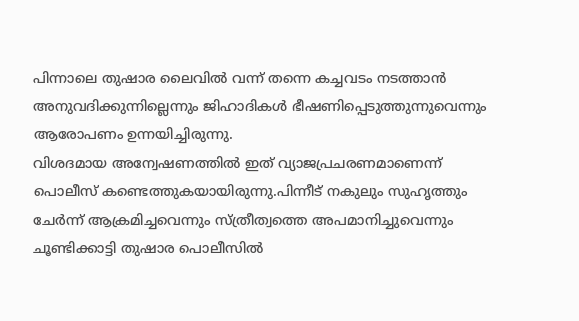പിന്നാലെ തുഷാര ലൈവില്‍ വന്ന് തന്നെ കച്ചവടം നടത്താന്‍ അനുവദിക്കുന്നില്ലെന്നും ജിഹാദികള്‍ ഭീഷണിപ്പെടുത്തുന്നുവെന്നും ആരോപണം ഉന്നയിച്ചിരുന്നു.
വിശദമായ അന്വേഷണത്തില്‍ ഇത് വ്യാജപ്രചരണമാണെന്ന് പൊലീസ് കണ്ടെത്തുകയായിരുന്നു.പിന്നീട് നകുലും സുഹൃത്തും ചേര്‍ന്ന് ആക്രമിച്ചവെന്നും സ്ത്രീത്വത്തെ അപമാനിച്ചുവെന്നും ചൂണ്ടിക്കാട്ടി തുഷാര പൊലീസില്‍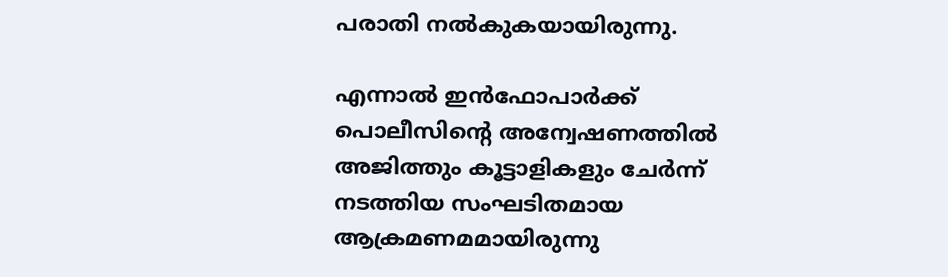പരാതി നല്‍കുകയായിരുന്നു.

എന്നാല്‍ ഇന്‍ഫോപാര്‍ക്ക് പൊലീസിന്റെ അന്വേഷണത്തില്‍ അജിത്തും കൂട്ടാളികളും ചേര്‍ന്ന് നടത്തിയ സംഘടിതമായ ആക്രമണമമായിരുന്നു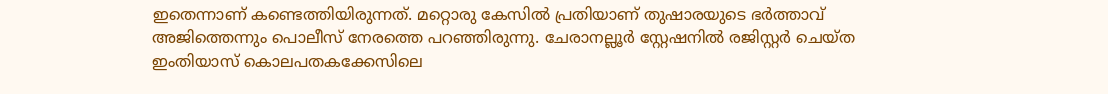ഇതെന്നാണ് കണ്ടെത്തിയിരുന്നത്. മറ്റൊരു കേസില്‍ പ്രതിയാണ് തുഷാരയുടെ ഭര്‍ത്താവ് അജിത്തെന്നും പൊലീസ് നേരത്തെ പറഞ്ഞിരുന്നു. ചേരാനല്ലൂര്‍ സ്റ്റേഷനില്‍ രജിസ്റ്റര്‍ ചെയ്ത ഇംതിയാസ് കൊലപതകക്കേസിലെ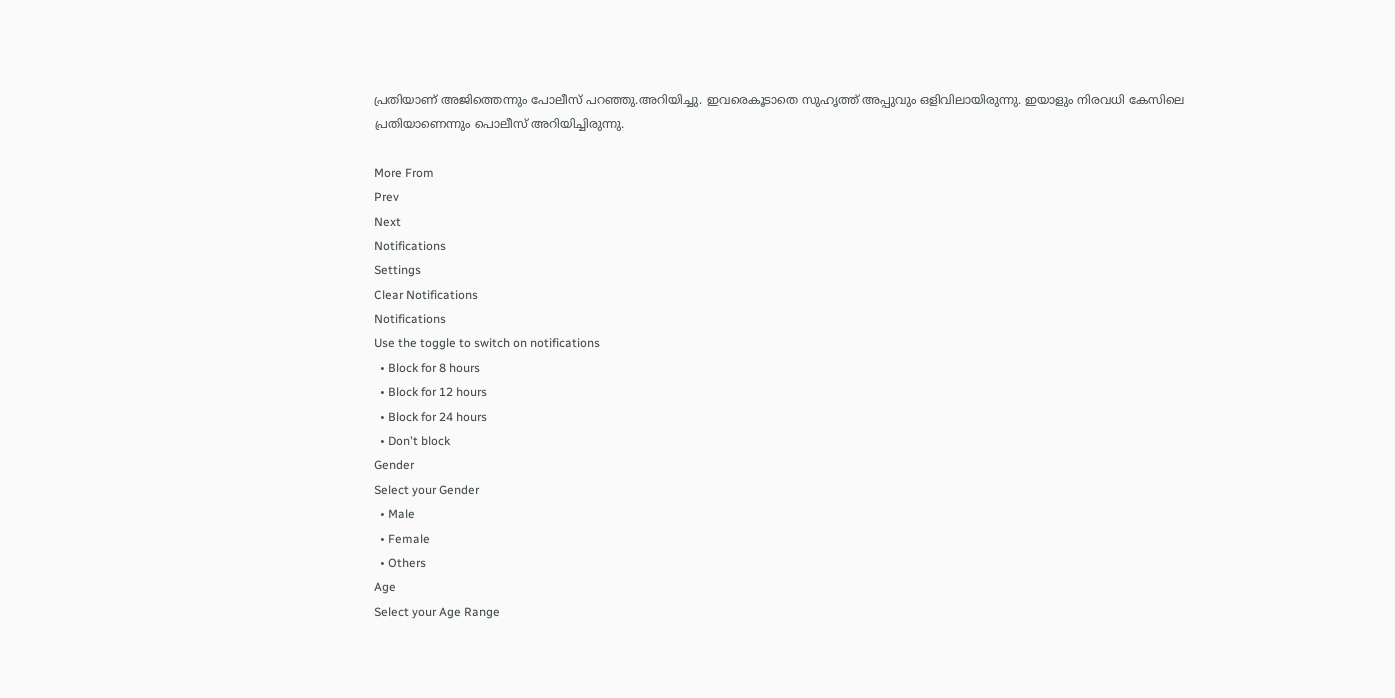പ്രതിയാണ് അജിത്തെന്നും പോലീസ് പറഞ്ഞു.അറിയിച്ചു. ഇവരെകൂടാതെ സുഹൃത്ത് അപ്പുവും ഒളിവിലായിരുന്നു. ഇയാളും നിരവധി കേസിലെ പ്രതിയാണെന്നും പൊലീസ് അറിയിച്ചിരുന്നു.

More From
Prev
Next
Notifications
Settings
Clear Notifications
Notifications
Use the toggle to switch on notifications
  • Block for 8 hours
  • Block for 12 hours
  • Block for 24 hours
  • Don't block
Gender
Select your Gender
  • Male
  • Female
  • Others
Age
Select your Age Range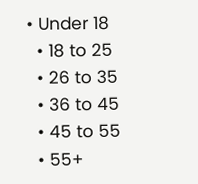• Under 18
  • 18 to 25
  • 26 to 35
  • 36 to 45
  • 45 to 55
  • 55+